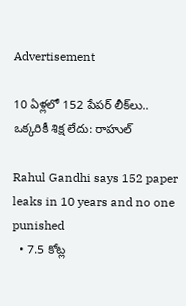Advertisement

10 ఏళ్లలో 152 పేపర్‌ లీక్‌లు.. ఒక్కరికీ శిక్ష లేదు: రాహుల్‌

Rahul Gandhi says 152 paper leaks in 10 years and no one punished
  • 7.5 కోట్ల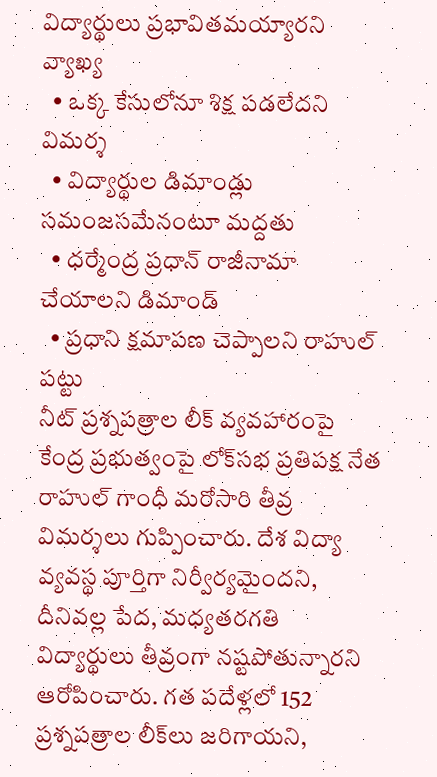విద్యార్థులు ప్రభావితమయ్యారని వ్యాఖ్య
  • ఒక్క కేసులోనూ శిక్ష పడలేదని విమర్శ
  • విద్యార్థుల డిమాండ్లు సమంజసమేనంటూ మద్దతు
  • ధర్మేంద్ర ప్రధాన్‌ రాజీనామా చేయాలని డిమాండ్‌
  • ప్రధాని క్షమాపణ చెప్పాలని రాహుల్‌ పట్టు
నీట్‌ ప్రశ్నపత్రాల లీక్‌ వ్యవహారంపై కేంద్ర ప్రభుత్వంపై లోక్‌సభ ప్రతిపక్ష నేత రాహుల్‌ గాంధీ మరోసారి తీవ్ర విమర్శలు గుప్పించారు. దేశ విద్యా వ్యవస్థ పూర్తిగా నిర్వీర్యమైందని, దీనివల్ల పేద, మధ్యతరగతి విద్యార్థులు తీవ్రంగా నష్టపోతున్నారని ఆరోపించారు. గత పదేళ్లలో 152 ప్రశ్నపత్రాల లీక్‌లు జరిగాయని,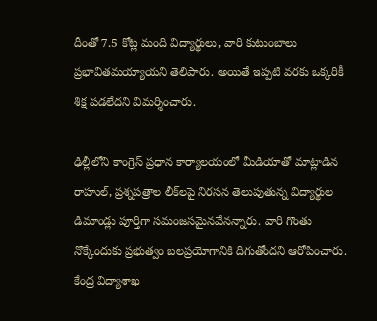దీంతో 7.5 కోట్ల మంది విద్యార్థులు, వారి కుటుంబాలు ప్రభావితమయ్యాయని తెలిపారు. అయితే ఇప్పటి వరకు ఒక్కరికీ శిక్ష పడలేదని విమర్శించారు.

ఢిల్లీలోని కాంగ్రెస్‌ ప్రధాన కార్యాలయంలో మీడియాతో మాట్లాడిన రాహుల్‌, ప్రశ్నపత్రాల లీక్‌లపై నిరసన తెలుపుతున్న విద్యార్థుల డిమాండ్లు పూర్తిగా సమంజసమైనవేనన్నారు. వారి గొంతు నొక్కేందుకు ప్రభుత్వం బలప్రయోగానికి దిగుతోందని ఆరోపించారు. కేంద్ర విద్యాశాఖ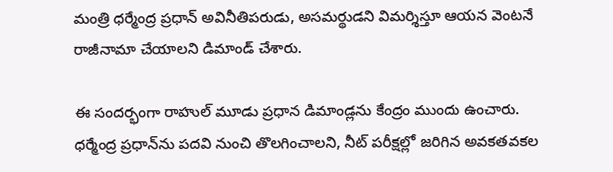మంత్రి ధర్మేంద్ర ప్రధాన్‌ అవినీతిపరుడు, అసమర్థుడని విమర్శిస్తూ ఆయన వెంటనే రాజీనామా చేయాలని డిమాండ్‌ చేశారు.

ఈ సందర్భంగా రాహుల్‌ మూడు ప్రధాన డిమాండ్లను కేంద్రం ముందు ఉంచారు. ధర్మేంద్ర ప్రధాన్‌ను పదవి నుంచి తొలగించాలని, నీట్‌ పరీక్షల్లో జరిగిన అవకతవకల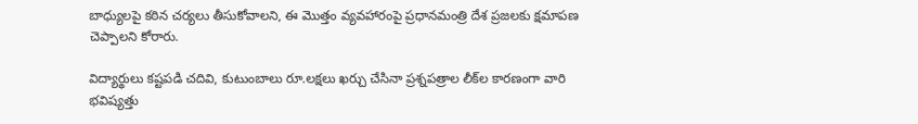బాధ్యులపై కఠిన చర్యలు తీసుకోవాలని, ఈ మొత్తం వ్యవహారంపై ప్రధానమంత్రి దేశ ప్రజలకు క్షమాపణ చెప్పాలని కోరారు.

విద్యార్థులు కష్టపడి చదివి, కుటుంబాలు రూ.లక్షలు ఖర్చు చేసినా ప్రశ్నపత్రాల లీక్‌ల కారణంగా వారి భవిష్యత్తు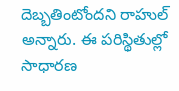దెబ్బతింటోందని రాహుల్‌ అన్నారు. ఈ పరిస్థితుల్లో సాధారణ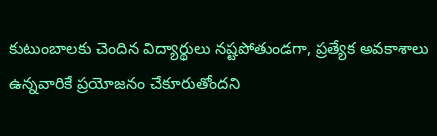కుటుంబాలకు చెందిన విద్యార్థులు నష్టపోతుండగా, ప్రత్యేక అవకాశాలు ఉన్నవారికే ప్రయోజనం చేకూరుతోందని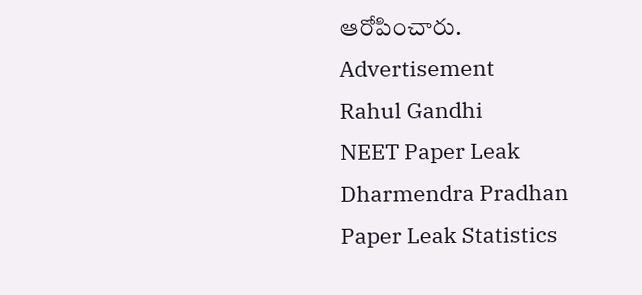ఆరోపించారు.
Advertisement
Rahul Gandhi
NEET Paper Leak
Dharmendra Pradhan
Paper Leak Statistics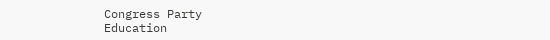Congress Party
Education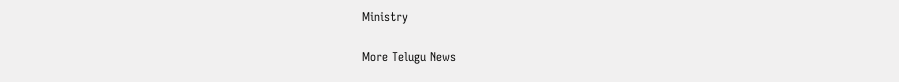Ministry

More Telugu News